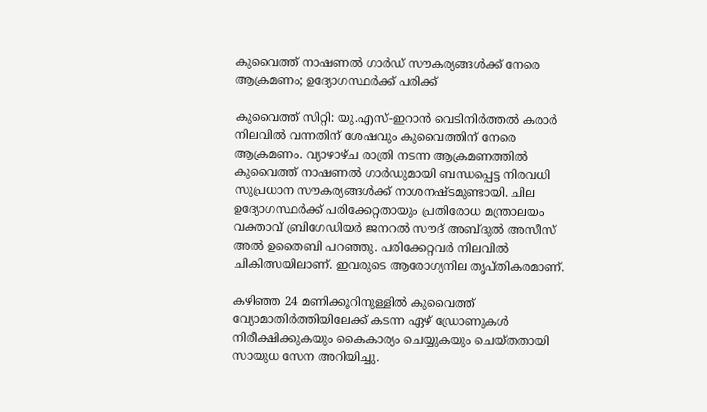കുവൈത്ത് നാഷണൽ ഗാർഡ് സൗകര്യങ്ങൾക്ക് നേരെ ആക്രമണം; ഉദ്യോഗസ്ഥർക്ക് പരിക്ക്

കുവൈത്ത് സിറ്റി: യു.എസ്-ഇറാൻ വെടിനിർത്തൽ കരാർ നിലവിൽ വന്നതിന് ശേഷവും കുവൈത്തിന് നേരെ ആക്രമണം. വ്യാഴാഴ്ച രാത്രി നടന്ന ആക്രമണത്തിൽ കുവൈത്ത് നാഷണൽ ഗാർഡുമായി ബന്ധപ്പെട്ട നിരവധി സുപ്രധാന സൗകര്യങ്ങൾക്ക് നാശനഷ്ടമുണ്ടായി. ചില ഉദ്യോഗസ്ഥർക്ക് പരിക്കേറ്റതായും പ്രതിരോധ മന്ത്രാലയം വക്താവ് ബ്രിഗേഡിയർ ജനറൽ സൗദ് അബ്ദുൽ അസീസ് അൽ ഉതൈബി പറഞ്ഞു. പരിക്കേറ്റവർ നിലവിൽ ചികിത്സയിലാണ്. ഇവരുടെ ആരോഗ്യനില തൃപ്തികരമാണ്.

കഴിഞ്ഞ 24 മണിക്കൂറിനുള്ളിൽ കുവൈത്ത് വ്യോമാതിർത്തിയിലേക്ക് കടന്ന ഏഴ് ഡ്രോണുകൾ നിരീക്ഷിക്കുകയും കൈകാര്യം ചെയ്യുകയും ചെയ്തതായി സായുധ സേന അറിയിച്ചു.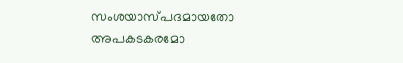സംശയാസ്പദമായതോ അപകടകരമോ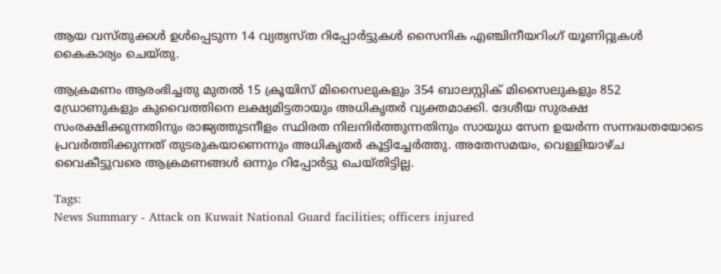ആയ വസ്തുക്കൾ ഉൾപ്പെടുന്ന 14 വ്യത്യസ്ത റിപ്പോർട്ടുകൾ സൈനിക എഞ്ചിനീയറിംഗ് യൂണിറ്റുകൾ കൈകാര്യം ചെയ്തു.

ആക്രമണം ആരംഭിച്ചതു മുതൽ 15 ക്രൂയിസ് മിസൈലുകളും 354 ബാലസ്റ്റിക് മിസൈലുകളും 852 ഡ്രോണുകളും കുവൈത്തിനെ ലക്ഷ്യമിട്ടതായും അധികൃതർ വ്യക്തമാക്കി. ദേശീയ സുരക്ഷ സംരക്ഷിക്കുന്നതിനും രാജ്യത്തുടനീളം സ്ഥിരത നിലനിർത്തുന്നതിനും സായുധ സേന ഉയർന്ന സന്നദ്ധതയോടെ പ്രവർത്തിക്കുന്നത് തുടരുകയാണെന്നും അധികൃതർ കൂട്ടിച്ചേർത്തു. അതേസമയം, വെള്ളിയാഴ്ച വൈകീട്ടുവരെ ആക്രമണങ്ങൾ ഒന്നും റിപ്പോർട്ടു ചെയ്തിട്ടില്ല.

Tags:
News Summary - Attack on Kuwait National Guard facilities; officers injured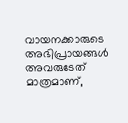വായനക്കാരുടെ അഭിപ്രായങ്ങള്‍ അവരുടേത് മാത്രമാണ്,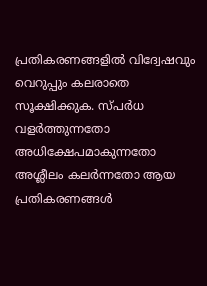പ്രതികരണങ്ങളിൽ വിദ്വേഷവും വെറുപ്പും കലരാതെ സൂക്ഷിക്കുക. സ്പർധ വളർത്തുന്നതോ അധിക്ഷേപമാകുന്നതോ അശ്ലീലം കലർന്നതോ ആയ പ്രതികരണങ്ങൾ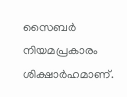സൈബർ നിയമപ്രകാരം ശിക്ഷാർഹമാണ്.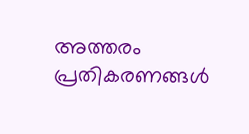അത്തരം പ്രതികരണങ്ങൾ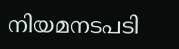നിയമനടപടി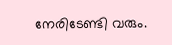നേരിടേണ്ടി വരും.